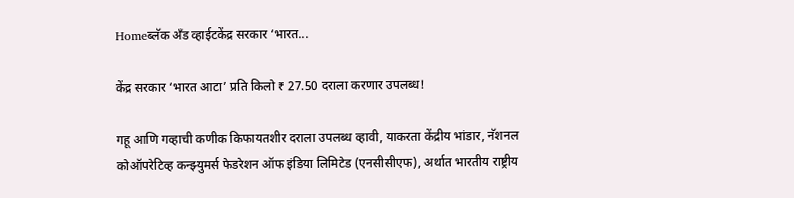Homeब्लॅक अँड व्हाईटकेंद्र सरकार ‘भारत...

केंद्र सरकार ‘भारत आटा’ प्रति किलो ₹ 27.50 दराला करणार उपलब्ध!

गहू आणि गव्हाची कणीक किफायतशीर दराला उपलब्ध व्हावी, याकरता केंद्रीय भांडार, नॅशनल कोऑपरेटिव्ह कन्झ्युमर्स फेडरेशन ऑफ इंडिया लिमिटेड (एनसीसीएफ), अर्थात भारतीय राष्ट्रीय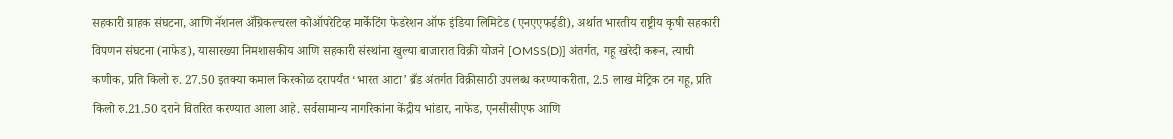सहकारी ग्राहक संघटना, आणि नॅशनल ॲग्रिकल्चरल कोऑपरेटिव्ह मार्केटिंग फेडरेशन ऑफ इंडिया लिमिटेड (एनएएफईडी), अर्थात भारतीय राष्ट्रीय कृषी सहकारी विपणन संघटना (नाफेड), यासारख्या निमशासकीय आणि सहकारी संस्थांना खुल्या बाजारात विक्री योजने [OMSS(D)] अंतर्गत, गहू खरेदी करून, त्याची कणीक, प्रति किलो रु. 27.50 इतक्या कमाल किरकोळ दरापर्यंत ‘भारत आटा’ ब्रँड अंतर्गत विक्रीसाठी उपलब्ध करण्याकरीता, 2.5 लाख मेट्रिक टन गहू, प्रति किलो रु.21.50 दराने वितरित करण्यात आला आहे. सर्वसामान्य नागरिकांना केंद्रीय भांडार, नाफेड, एनसीसीएफ आणि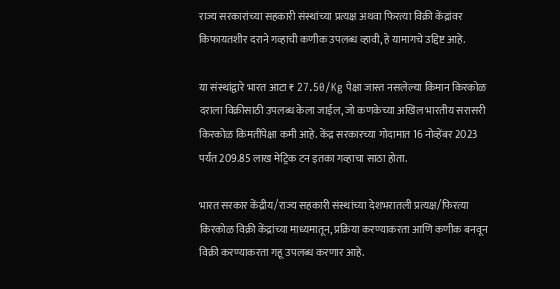राज्य सरकारांच्या सहकारी संस्थांच्या प्रत्यक्ष अथवा फिरत्या विक्री केंद्रांवर किफायतशीर दराने गव्हाची कणीक उपलब्ध व्हावी, हे यामागचे उद्दिष्ट आहे.

या संस्थांद्वारे भारत आटा ₹ 27.50/Kg पेक्षा जास्त नसलेल्या किमान किरकोळ दराला विक्रीसाठी उपलब्ध केला जाईल, जो कणकेच्या अखिल भारतीय सरासरी किरकोळ किमतींपेक्षा कमी आहे. केंद्र सरकारच्या गोदामात 16 नोव्हेंबर 2023 पर्यंत 209.85 लाख मेट्रिक टन इतका गव्हाचा साठा होता.

भारत सरकार केंद्रीय/राज्य सहकारी संस्थांच्या देशभरातली प्रत्यक्ष/फिरत्या किरकोळ विक्री केंद्रांच्या माध्यमातून, प्रक्रिया करण्याकरता आणि कणीक बनवून विक्री करण्याकरता गहू उपलब्ध करणार आहे.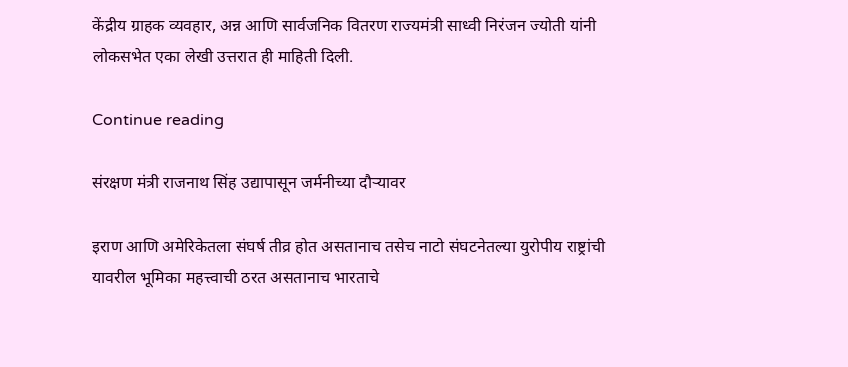केंद्रीय ग्राहक व्यवहार, अन्न आणि सार्वजनिक वितरण राज्यमंत्री साध्वी निरंजन ज्योती यांनी लोकसभेत एका लेखी उत्तरात ही माहिती दिली.

Continue reading

संरक्षण मंत्री राजनाथ सिंह उद्यापासून जर्मनीच्या दौऱ्यावर

इराण आणि अमेरिकेतला संघर्ष तीव्र होत असतानाच तसेच नाटो संघटनेतल्या युरोपीय राष्ट्रांची यावरील भूमिका महत्त्वाची ठरत असतानाच भारताचे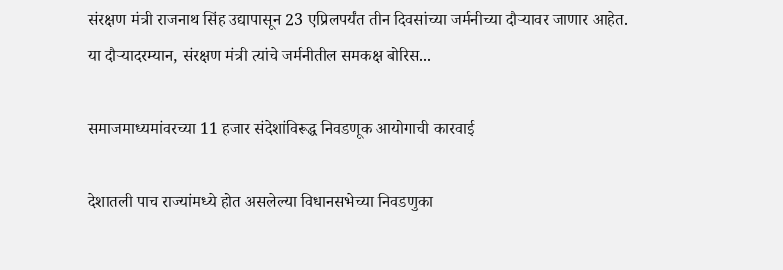संरक्षण मंत्री राजनाथ सिंह उद्यापासून 23 एप्रिलपर्यंत तीन दिवसांच्या जर्मनीच्या दौऱ्यावर जाणार आहेत. या दौऱ्यादरम्यान, संरक्षण मंत्री त्यांचे जर्मनीतील समकक्ष बोरिस...

समाजमाध्यमांवरच्या 11 हजार संदेशांविरूद्ध निवडणूक आयोगाची कारवाई

देशातली पाच राज्यांमध्ये होत असलेल्या विधानसभेच्या निवडणुका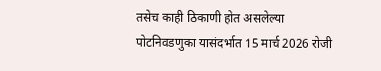तसेच काही ठिकाणी होत असलेल्या पोटनिवडणुका यासंदर्भात 15 मार्च 2026 रोजी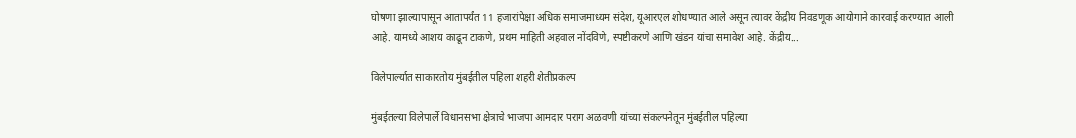घोषणा झाल्यापासून आतापर्यंत 11 हजारांपेक्षा अधिक समाजमाध्यम संदेश, यूआरएल शोधण्यात आले असून त्यावर केंद्रीय निवडणूक आयोगाने कारवाई करण्यात आली आहे. यामध्ये आशय काढून टाकणे, प्रथम माहिती अहवाल नोंदविणे, स्पष्टीकरणे आणि खंडन यांचा समावेश आहे. केंद्रीय...

विलेपार्ल्यात साकारतोय मुंबईतील पहिला शहरी शेतीप्रकल्प

मुंबईतल्या विलेपार्ले विधानसभा क्षेत्राचे भाजपा आमदार पराग अळवणी यांच्या संकल्पनेतून मुंबईतील पहिल्या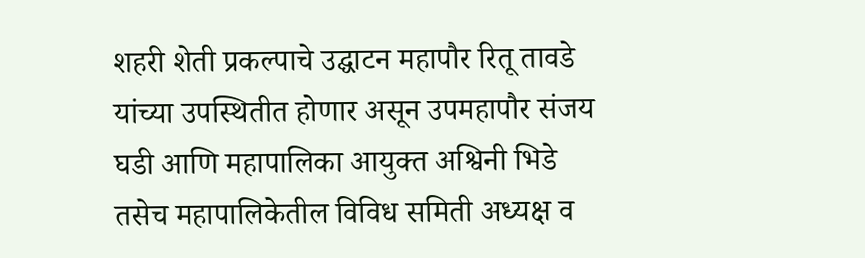शहरी शेती प्रकल्पाचे उद्घाटन महापौर रितू तावडे यांच्या उपस्थितीत होणार असून उपमहापौर संजय घडी आणि महापालिका आयुक्त अश्विनी भिडे तसेच महापालिकेतील विविध समिती अध्यक्ष व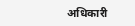अधिकारी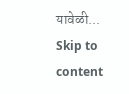यावेळी...
Skip to content